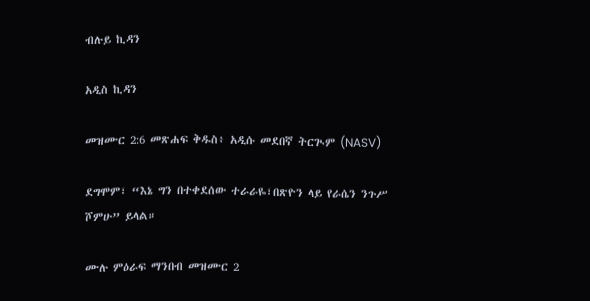ብሉይ ኪዳን

አዲስ ኪዳን

መዝሙር 2:6 መጽሐፍ ቅዱስ፥ አዲሱ መደበኛ ትርጒም (NASV)

ደግሞም፣ “እኔ ግን በተቀደሰው ተራራዬ፣በጽዮን ላይ የራሴን ንጉሥ ሾምሁ” ይላል።

ሙሉ ምዕራፍ ማንበብ መዝሙር 2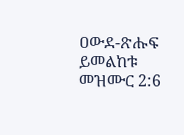ዐውደ-ጽሑፍ ይመልከቱ መዝሙር 2:6